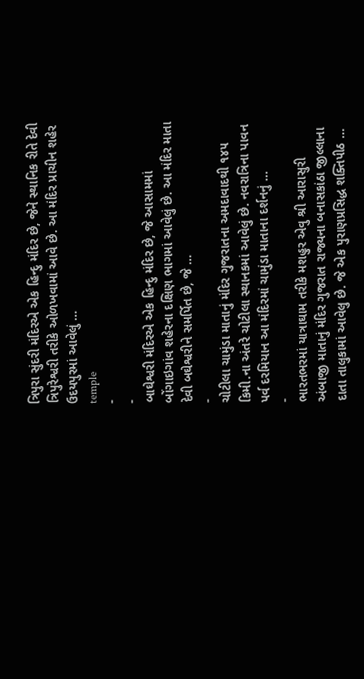ત્રિપુરા સુંદરી મંદિરએ એક હિન્દુ મંદિર છે, જેને સ્થાનિક રીતે દેવી ત્રિપુરેશ્વરી તરીકે ઓળખવામાં આવે છે. આ મંદિર પ્રાચીન શહેર ઉદયપુરમાં આવેલું …
temple
-
-
બાઘેશ્વરી મંદિરએ એક હિન્દુ મંદિર છે, જે આસામમાં બોંગાઇગાંવ શહેરના દક્ષિણ ભાગમાં આવેલું છે. આ મંદિર માતા દેવી બઘેશ્વરીને સમર્પિત છે, જે …
-
ચોટીલા ચામુંડા માતાનું મંદિર ગુજરાતના અમદાવાદથી ૧૪૫ કિમી.ના અંતરે ચોટીલા સ્થાનકમાં આવેલું છે. નવરાત્રિના પાવન પર્વ દરમિયાન આ મંદિરમાં ચામુંડા માતાના દર્શનનું …
-
ભારતભરમાં યાત્રાઘામ તરીકે મશહુર એવુ શ્રી આરાસુરી અંબાજી માતાનું મંદિર ગુજરાત રાજ્યના બનાસકાંઠા જીલ્લાના દાતા તાલુકામાં આવેલુ છે. જે એક પુરાણપ્રસિદ્ધ શક્તિપીઠ …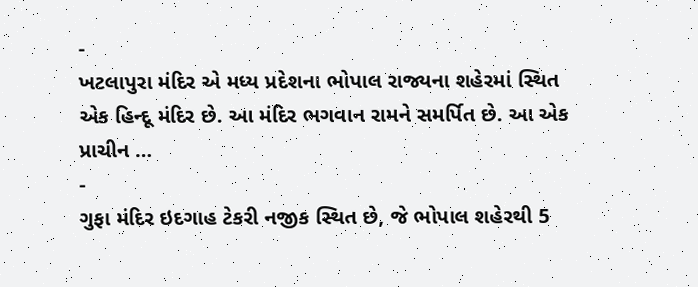-
ખટલાપુરા મંદિર એ મધ્ય પ્રદેશના ભોપાલ રાજ્યના શહેરમાં સ્થિત એક હિન્દૂ મંદિર છે. આ મંદિર ભગવાન રામને સમર્પિત છે. આ એક પ્રાચીન …
-
ગુફા મંદિર ઇદગાહ ટેકરી નજીક સ્થિત છે, જે ભોપાલ શહેરથી 5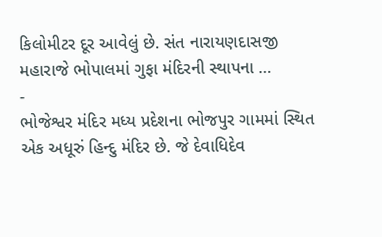કિલોમીટર દૂર આવેલું છે. સંત નારાયણદાસજી મહારાજે ભોપાલમાં ગુફા મંદિરની સ્થાપના …
-
ભોજેશ્વર મંદિર મધ્ય પ્રદેશના ભોજપુર ગામમાં સ્થિત એક અધૂરું હિન્દુ મંદિર છે. જે દેવાધિદેવ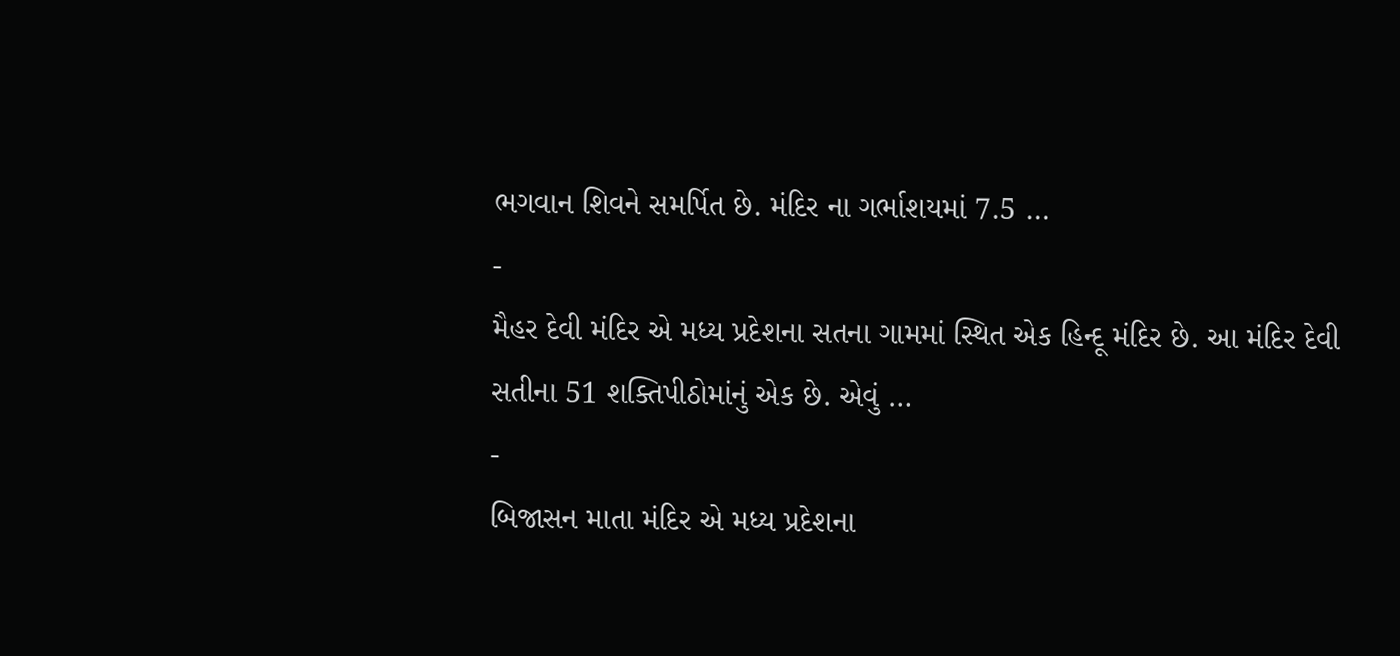ભગવાન શિવને સમર્પિત છે. મંદિર ના ગર્ભાશયમાં 7.5 …
-
મૈહર દેવી મંદિર એ મધ્ય પ્રદેશના સતના ગામમાં સ્થિત એક હિન્દૂ મંદિર છે. આ મંદિર દેવી સતીના 51 શક્તિપીઠોમાંનું એક છે. એવું …
-
બિજાસન માતા મંદિર એ મધ્ય પ્રદેશના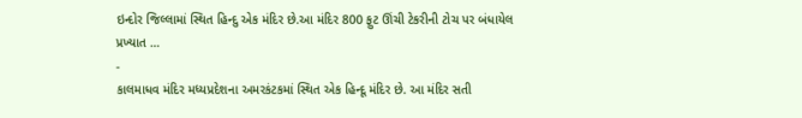ઇન્દોર જિલ્લામાં સ્થિત હિન્દુ એક મંદિર છે.આ મંદિર 800 ફુટ ઊંચી ટેકરીની ટોચ પર બંધાયેલ પ્રખ્યાત …
-
કાલમાધવ મંદિર મધ્યપ્રદેશના અમરકંટકમાં સ્થિત એક હિન્દૂ મંદિર છે. આ મંદિર સતી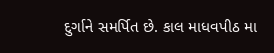દુર્ગાને સમર્પિત છે. કાલ માધવપીઠ મા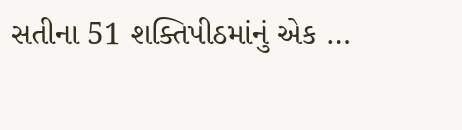સતીના 51 શક્તિપીઠમાંનું એક …